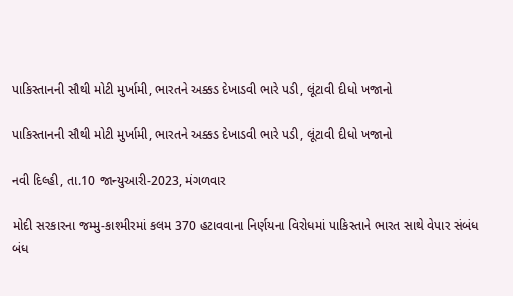પાકિસ્તાનની સૌથી મોટી મુર્ખામી, ભારતને અક્કડ દેખાડવી ભારે પડી, લૂંટાવી દીધો ખજાનો

પાકિસ્તાનની સૌથી મોટી મુર્ખામી, ભારતને અક્કડ દેખાડવી ભારે પડી, લૂંટાવી દીધો ખજાનો

નવી દિલ્હી, તા.10 જાન્યુઆરી-2023, મંગળવાર

મોદી સરકારના જમ્મુ-કાશ્મીરમાં કલમ 370 હટાવવાના નિર્ણયના વિરોધમાં પાકિસ્તાને ભારત સાથે વેપાર સંબંધ બંધ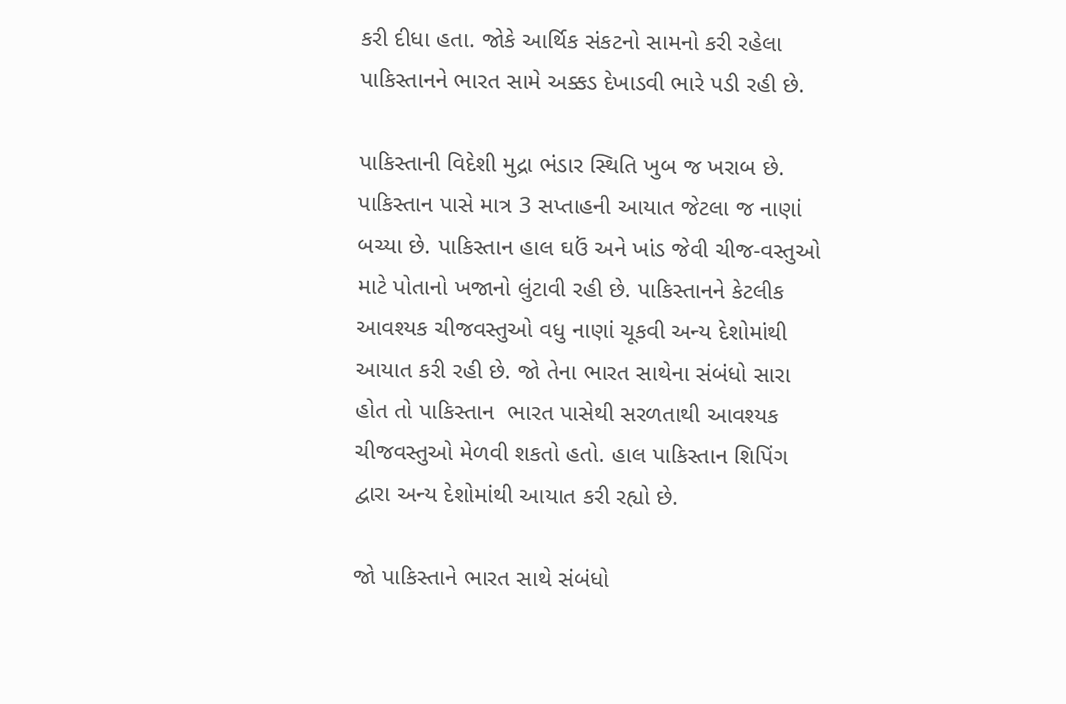કરી દીધા હતા. જોકે આર્થિક સંકટનો સામનો કરી રહેલા પાકિસ્તાનને ભારત સામે અક્કડ દેખાડવી ભારે પડી રહી છે.

પાકિસ્તાની વિદેશી મુદ્રા ભંડાર સ્થિતિ ખુબ જ ખરાબ છે. પાકિસ્તાન પાસે માત્ર 3 સપ્તાહની આયાત જેટલા જ નાણાં બચ્યા છે. પાકિસ્તાન હાલ ઘઉં અને ખાંડ જેવી ચીજ-વસ્તુઓ માટે પોતાનો ખજાનો લુંટાવી રહી છે. પાકિસ્તાનને કેટલીક આવશ્યક ચીજવસ્તુઓ વધુ નાણાં ચૂકવી અન્ય દેશોમાંથી આયાત કરી રહી છે. જો તેના ભારત સાથેના સંબંધો સારા હોત તો પાકિસ્તાન  ભારત પાસેથી સરળતાથી આવશ્યક ચીજવસ્તુઓ મેળવી શકતો હતો. હાલ પાકિસ્તાન શિપિંગ દ્વારા અન્ય દેશોમાંથી આયાત કરી રહ્યો છે.

જો પાકિસ્તાને ભારત સાથે સંબંધો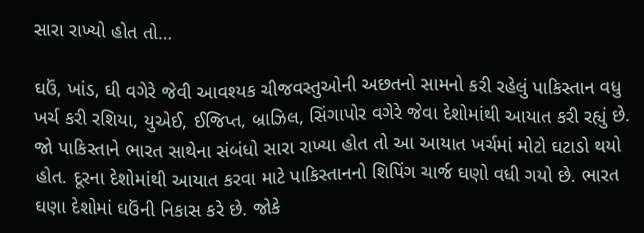સારા રાખ્યો હોત તો…

ઘઉં, ખાંડ, ઘી વગેરે જેવી આવશ્યક ચીજવસ્તુઓની અછતનો સામનો કરી રહેલું પાકિસ્તાન વધુ ખર્ચ કરી રશિયા, યુએઈ, ઈજિપ્ત, બ્રાઝિલ, સિંગાપોર વગેરે જેવા દેશોમાંથી આયાત કરી રહ્યું છે. જો પાકિસ્તાને ભારત સાથેના સંબંધો સારા રાખ્યા હોત તો આ આયાત ખર્ચમાં મોટો ઘટાડો થયો હોત. દૂરના દેશોમાંથી આયાત કરવા માટે પાકિસ્તાનનો શિપિંગ ચાર્જ ઘણો વધી ગયો છે. ભારત ઘણા દેશોમાં ઘઉંની નિકાસ કરે છે. જોકે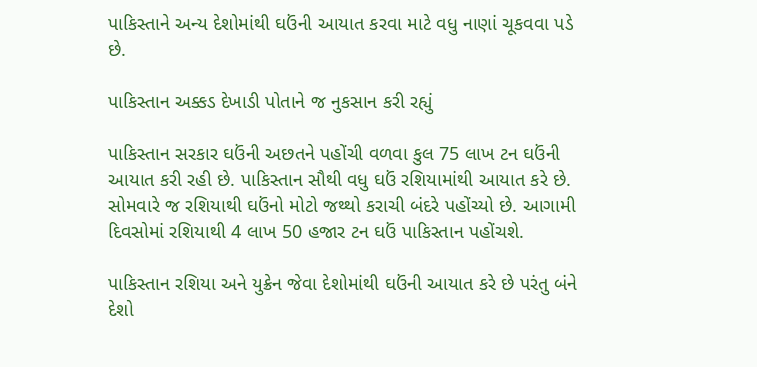પાકિસ્તાને અન્ય દેશોમાંથી ઘઉંની આયાત કરવા માટે વધુ નાણાં ચૂકવવા પડે છે.

પાકિસ્તાન અક્કડ દેખાડી પોતાને જ નુકસાન કરી રહ્યું

પાકિસ્તાન સરકાર ઘઉંની અછતને પહોંચી વળવા કુલ 75 લાખ ટન ઘઉંની આયાત કરી રહી છે. પાકિસ્તાન સૌથી વધુ ઘઉં રશિયામાંથી આયાત કરે છે. સોમવારે જ રશિયાથી ઘઉંનો મોટો જથ્થો કરાચી બંદરે પહોંચ્યો છે. આગામી દિવસોમાં રશિયાથી 4 લાખ 50 હજાર ટન ઘઉં પાકિસ્તાન પહોંચશે.

પાકિસ્તાન રશિયા અને યુક્રેન જેવા દેશોમાંથી ઘઉંની આયાત કરે છે પરંતુ બંને દેશો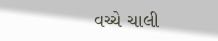વચ્ચે ચાલી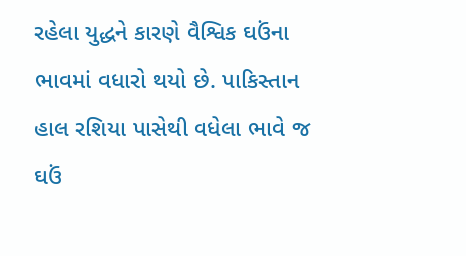રહેલા યુદ્ધને કારણે વૈશ્વિક ઘઉંના ભાવમાં વધારો થયો છે. પાકિસ્તાન હાલ રશિયા પાસેથી વધેલા ભાવે જ ઘઉં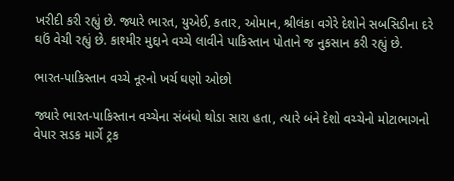ખરીદી કરી રહ્યું છે. જ્યારે ભારત, યુએઈ, કતાર, ઓમાન, શ્રીલંકા વગેરે દેશોને સબસિડીના દરે ઘઉં વેચી રહ્યું છે. કાશ્મીર મુદ્દાને વચ્ચે લાવીને પાકિસ્તાન પોતાને જ નુકસાન કરી રહ્યું છે.

ભારત-પાકિસ્તાન વચ્ચે નૂરનો ખર્ચ ઘણો ઓછો

જ્યારે ભારત-પાકિસ્તાન વચ્ચેના સંબંધો થોડા સારા હતા, ત્યારે બંને દેશો વચ્ચેનો મોટાભાગનો વેપાર સડક માર્ગે ટ્રક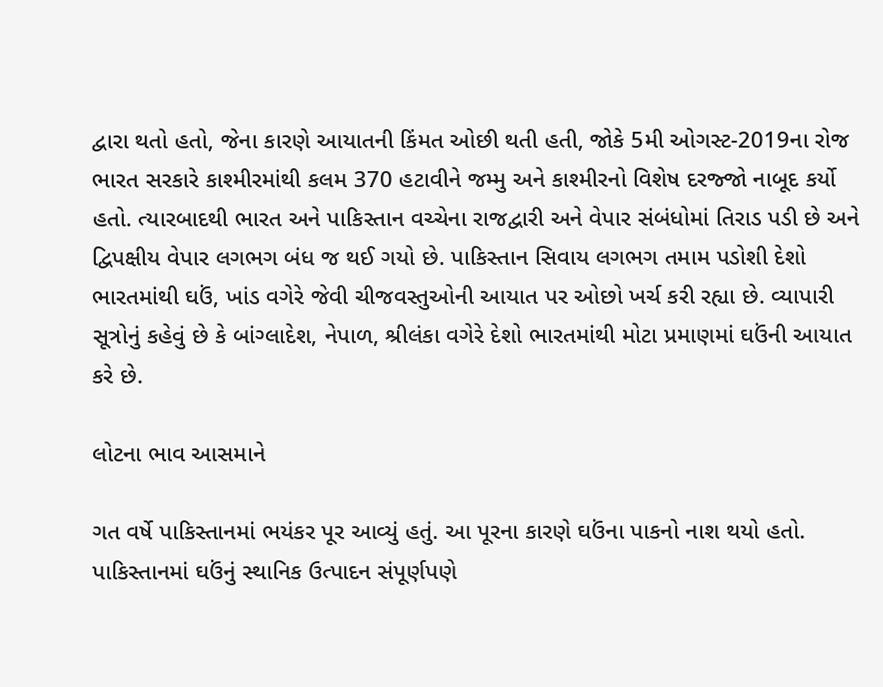દ્વારા થતો હતો, જેના કારણે આયાતની કિંમત ઓછી થતી હતી, જોકે 5મી ઓગસ્ટ-2019ના રોજ ભારત સરકારે કાશ્મીરમાંથી કલમ 370 હટાવીને જમ્મુ અને કાશ્મીરનો વિશેષ દરજ્જો નાબૂદ કર્યો હતો. ત્યારબાદથી ભારત અને પાકિસ્તાન વચ્ચેના રાજદ્વારી અને વેપાર સંબંધોમાં તિરાડ પડી છે અને દ્વિપક્ષીય વેપાર લગભગ બંધ જ થઈ ગયો છે. પાકિસ્તાન સિવાય લગભગ તમામ પડોશી દેશો ભારતમાંથી ઘઉં, ખાંડ વગેરે જેવી ચીજવસ્તુઓની આયાત પર ઓછો ખર્ચ કરી રહ્યા છે. વ્યાપારી સૂત્રોનું કહેવું છે કે બાંગ્લાદેશ, નેપાળ, શ્રીલંકા વગેરે દેશો ભારતમાંથી મોટા પ્રમાણમાં ઘઉંની આયાત કરે છે.

લોટના ભાવ આસમાને

ગત વર્ષે પાકિસ્તાનમાં ભયંકર પૂર આવ્યું હતું. આ પૂરના કારણે ઘઉંના પાકનો નાશ થયો હતો. પાકિસ્તાનમાં ઘઉંનું સ્થાનિક ઉત્પાદન સંપૂર્ણપણે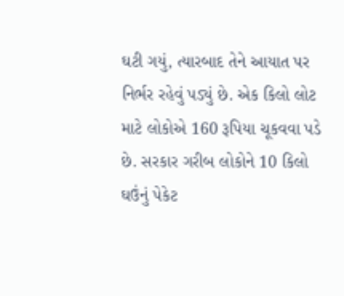ઘટી ગયું, ત્યારબાદ તેને આયાત પર નિર્ભર રહેવું પડ્યું છે. એક કિલો લોટ માટે લોકોએ 160 રૂપિયા ચૂકવવા પડે છે. સરકાર ગરીબ લોકોને 10 કિલો ઘઉંનું પેકેટ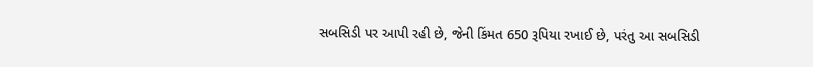સબસિડી પર આપી રહી છે, જેની કિંમત 650 રૂપિયા રખાઈ છે, પરંતુ આ સબસિડી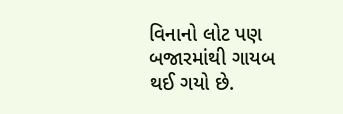વિનાનો લોટ પણ બજારમાંથી ગાયબ થઈ ગયો છે.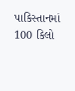પાકિસ્તાનમાં 100 કિલો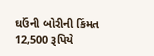ઘઉંની બોરીની કિંમત 12,500 રૂપિયે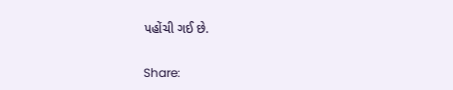પહોંચી ગઈ છે.

Share: